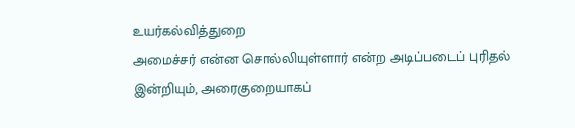உயர்கல்வித்துறை
அமைச்சர் என்ன சொல்லியுள்ளார் என்ற அடிப்படைப் புரிதல் இன்றியும், அரைகுறையாகப்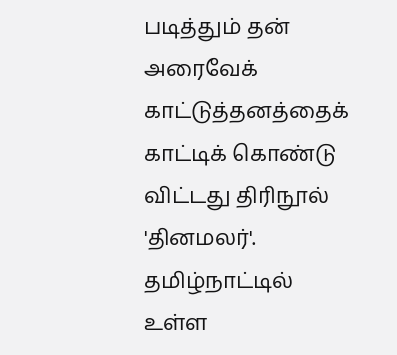படித்தும் தன் அரைவேக் காட்டுத்தனத்தைக் காட்டிக் கொண்டு விட்டது திரிநூல் 'தினமலர்'.
தமிழ்நாட்டில்
உள்ள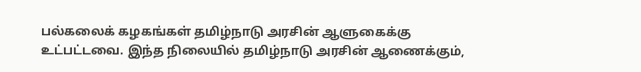பல்கலைக் கழகங்கள் தமிழ்நாடு அரசின் ஆளுகைக்கு உட்பட்டவை. இந்த நிலையில் தமிழ்நாடு அரசின் ஆணைக்கும்,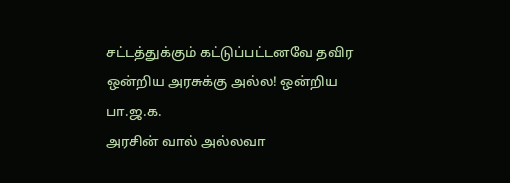சட்டத்துக்கும் கட்டுப்பட்டனவே தவிர ஒன்றிய அரசுக்கு அல்ல! ஒன்றிய பா.ஜ.க.
அரசின் வால் அல்லவா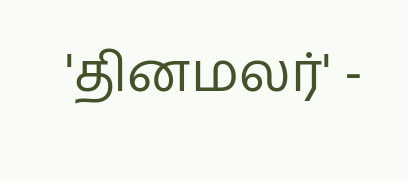'தினமலர்' -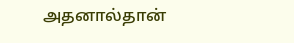அதனால்தான்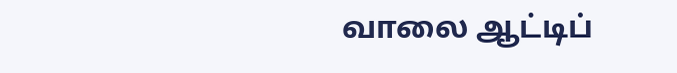வாலை ஆட்டிப்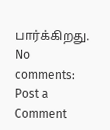பார்க்கிறது.
No comments:
Post a Comment